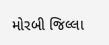મોરબી જિલ્લા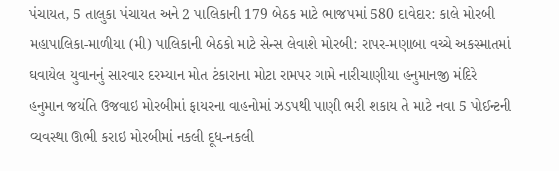પંચાયત, 5 તાલુકા પંચાયત અને 2 પાલિકાની 179 બેઠક માટે ભાજપમાં 580 દાવેદાર: કાલે મોરબી મહાપાલિકા-માળીયા (મી) પાલિકાની બેઠકો માટે સેન્સ લેવાશે મોરબી: રાપર-મણાબા વચ્ચે અકસ્માતમાં ઘવાયેલ યુવાનનું સારવાર દરમ્યાન મોત ટંકારાના મોટા રામપર ગામે નારીચાણીયા હનુમાનજી મંદિરે હનુમાન જયંતિ ઉજવાઇ મોરબીમાં ફાયરના વાહનોમાં ઝડપથી પાણી ભરી શકાય તે માટે નવા 5 પોઈન્ટની વ્યવસ્થા ઊભી કરાઇ મોરબીમાં નકલી દૂધ-નકલી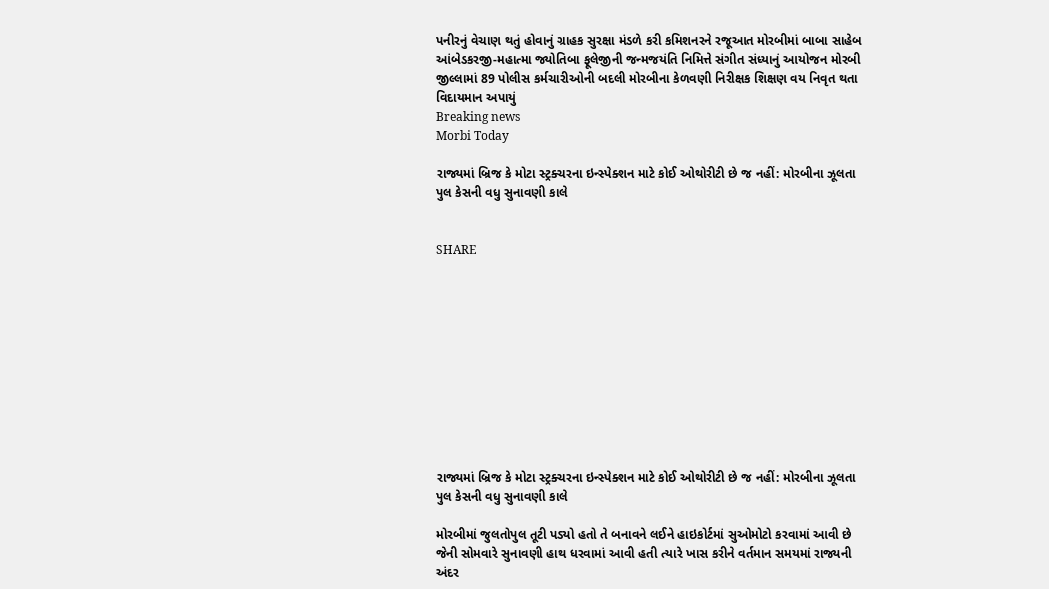પનીરનું વેચાણ થતું હોવાનું ગ્રાહક સુરક્ષા મંડળે કરી કમિશનરને રજૂઆત મોરબીમાં બાબા સાહેબ આંબેડકરજી-મહાત્મા જ્યોતિબા ફૂલેજીની જન્મજયંતિ નિમિત્તે સંગીત સંધ્યાનું આયોજન મોરબી જીલ્લામાં 89 પોલીસ કર્મચારીઓની બદલી મોરબીના કેળવણી નિરીક્ષક શિક્ષણ વય નિવૃત થતા વિદાયમાન અપાયું
Breaking news
Morbi Today

રાજ્યમાં બ્રિજ કે મોટા સ્ટ્રક્ચરના ઇન્સ્પેક્શન માટે કોઈ ઓથોરીટી છે જ નહીં: મોરબીના ઝૂલતા પુલ કેસની વધુ સુનાવણી કાલે


SHARE











રાજ્યમાં બ્રિજ કે મોટા સ્ટ્રક્ચરના ઇન્સ્પેક્શન માટે કોઈ ઓથોરીટી છે જ નહીં: મોરબીના ઝૂલતા પુલ કેસની વધુ સુનાવણી કાલે

મોરબીમાં જુલતોપુલ તૂટી પડ્યો હતો તે બનાવને લઈને હાઇકોર્ટમાં સુઓમોટો કરવામાં આવી છે જેની સોમવારે સુનાવણી હાથ ધરવામાં આવી હતી ત્યારે ખાસ કરીને વર્તમાન સમયમાં રાજ્યની અંદર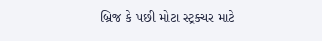બ્રિજ કે પછી મોટા સ્ટ્રક્ચર માટે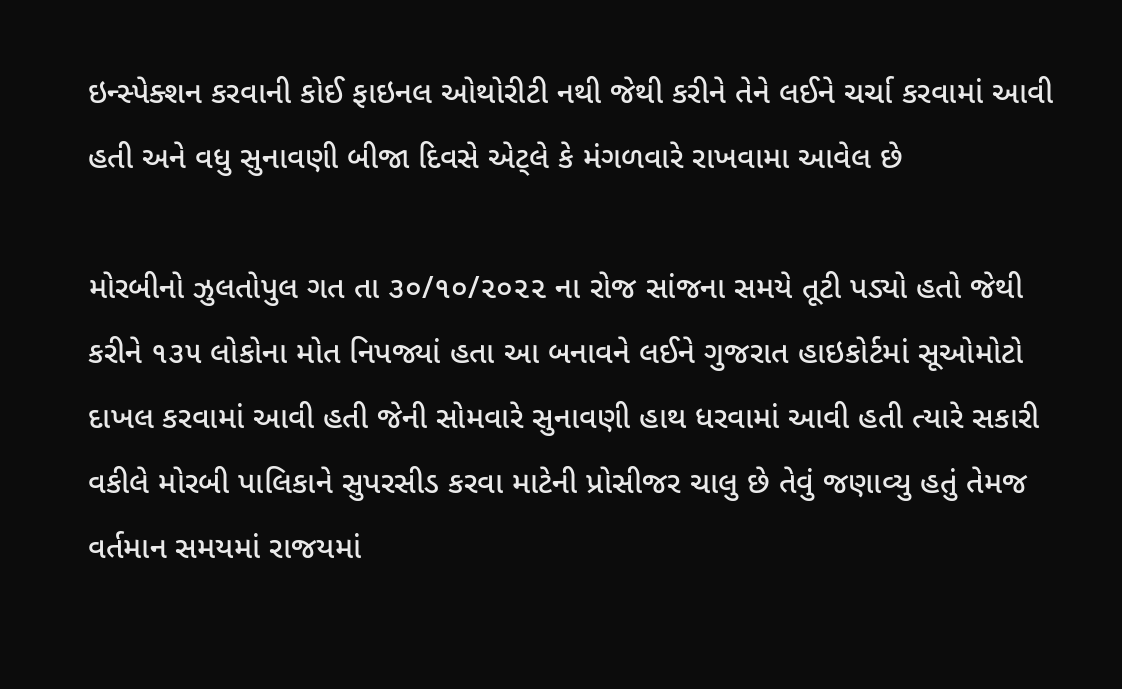ઇન્સ્પેક્શન કરવાની કોઈ ફાઇનલ ઓથોરીટી નથી જેથી કરીને તેને લઈને ચર્ચા કરવામાં આવી હતી અને વધુ સુનાવણી બીજા દિવસે એટ્લે કે મંગળવારે રાખવામા આવેલ છે

મોરબીનો ઝુલતોપુલ ગત તા ૩૦/૧૦/૨૦૨૨ ના રોજ સાંજના સમયે તૂટી પડ્યો હતો જેથી કરીને ૧૩૫ લોકોના મોત નિપજ્યાં હતા આ બનાવને લઈને ગુજરાત હાઇકોર્ટમાં સૂઓમોટો દાખલ કરવામાં આવી હતી જેની સોમવારે સુનાવણી હાથ ધરવામાં આવી હતી ત્યારે સકારી વકીલે મોરબી પાલિકાને સુપરસીડ કરવા માટેની પ્રોસીજર ચાલુ છે તેવું જણાવ્યુ હતું તેમજ વર્તમાન સમયમાં રાજયમાં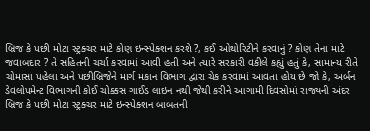બ્રિજ કે પછી મોટા સ્ટ્રક્ચર માટે કોણ ઇન્સ્પેક્શન કરશે ?, કઈ ઓથોરિટીને કરવાનું ? કોણ તેના માટે જવાબદાર ? તે સહિતની ચર્ચા કરવામાં આવી હતી અને ત્યારે સરકારી વકીલે કહ્યું હતું કે, સામાન્ય રીતે ચોમાસા પહેલા અને પછીબ્રિજેને માર્ગ મકાન વિભાગ દ્વારા ચેક કરવામાં આવતા હોય છે જો કે, અર્બન ડેવલોપમેન્ટ વિભાગની કોઈ ચોક્કસ ગાઈડ લાઇન નથી જેથી કરીને આગામી દિવસોમાં રાજ્યની અંદર બ્રિજ કે પછી મોટા સ્ટ્રક્ચર માટે ઇન્સ્પેક્શન બાબતની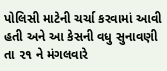પોલિસી માટેની ચર્ચા કરવામાં આવી હતી અને આ કેસની વધુ સુનાવણી તા ૨૧ ને મંગલવારે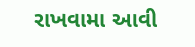રાખવામા આવી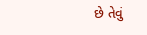છે તેવું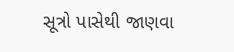સૂત્રો પાસેથી જાણવા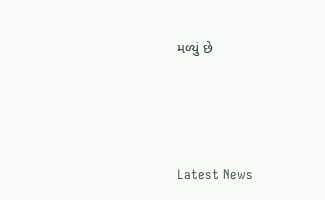મળ્યું છે






Latest News